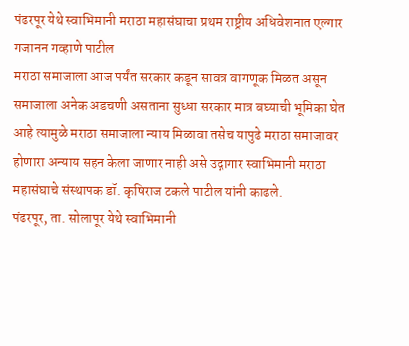पंढरपूर येथे स्वाभिमानी मराठा महासंघाचा प्रथम राष्ट्रीय अधिवेशनात एल्गार
गजानन गव्हाणे पाटील
मराठा समाजाला आज पर्यंत सरकार कडून सावत्र वागणूक मिळत असून समाजाला अनेक अडचणी असताना सुध्धा सरकार मात्र बघ्याची भूमिका घेत आहे त्यामुळे मराठा समाजाला न्याय मिळावा तसेच यापुढे मराठा समाजावर होणारा अन्याय सहन केला जाणार नाही असे उद्गागार स्वाभिमानी मराठा महासंघाचे संस्थापक डॉ. कृषिराज टकले पाटील यांनी काढले.
पंढरपूर, ता. सोलापूर येथे स्वाभिमानी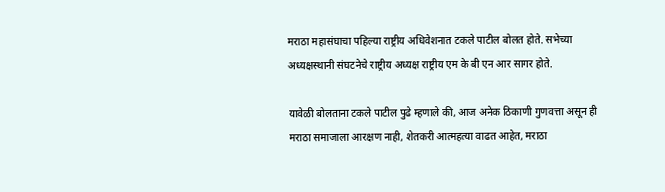मराठा महासंघाचा पहिल्या राष्ट्रीय अधिवेशनात टकले पाटील बोलत होते. सभेच्या अध्यक्षस्थानी संघटनेचे राष्ट्रीय अध्यक्ष राष्ट्रीय एम के बी एन आर सागर होते.

यावेळी बोलताना टकले पाटील पुढे म्हणाले की, आज अनेक ठिकाणी गुणवत्ता असून ही मराठा समाजाला आरक्षण नाही, शेतकरी आत्महत्या वाढत आहेत, मराठा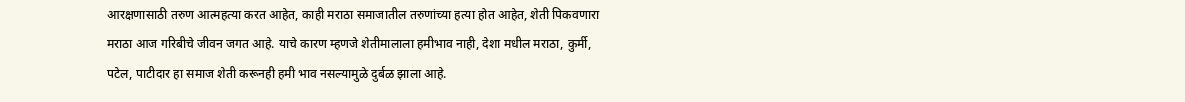आरक्षणासाठी तरुण आत्महत्या करत आहेत, काही मराठा समाजातील तरुणांच्या हत्या होत आहेत, शेती पिकवणारा मराठा आज गरिबीचे जीवन जगत आहे. याचे कारण म्हणजे शेतीमालाला हमीभाव नाही, देशा मधील मराठा, कुर्मी, पटेल, पाटीदार हा समाज शेती करूनही हमी भाव नसल्यामुळे दुर्बळ झाला आहे.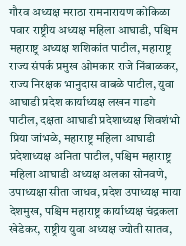गौरव अध्यक्ष मराठा रामनारायण कोकिळा पवार राष्ट्रीय अध्यक्ष महिला आघाडी, पश्चिम महाराष्ट्र अध्यक्ष शशिकांत पाटील, महाराष्ट्र राज्य संपर्क प्रमुख ओमकार राजे निंबाळकर, राज्य निरक्षक भानुदास वाबळे पाटील, युवा आघाडी प्रदेश कार्याध्यक्ष लखन गाडगे पाटील, दक्षता आघाडी प्रदेशाध्यक्ष शिवशंभो प्रिया जांभळे, महाराष्ट्र महिला आघाडी प्रदेशाध्यक्ष अनिता पाटील, पश्चिम महाराष्ट्र महिला आघाडी अध्यक्ष अलका सोनवणे, उपाध्यक्षा सीता जाधव, प्रदेश उपाध्यक्ष माया देशमुख, पश्चिम महाराष्ट्र कार्याध्यक्ष चंद्रकला खेडेकर, राष्ट्रीय युवा अध्यक्ष ज्योती सातव,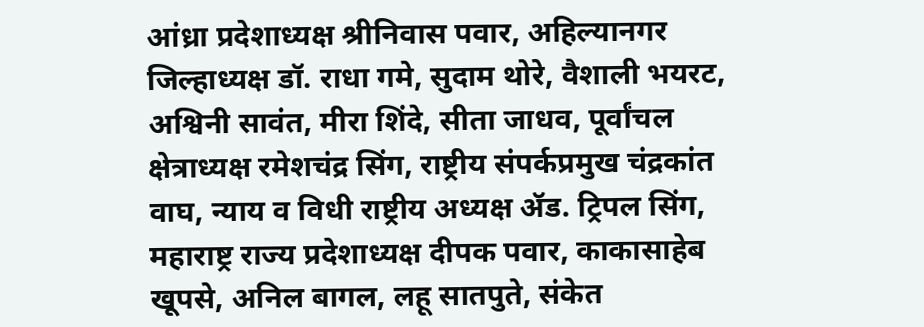आंध्रा प्रदेशाध्यक्ष श्रीनिवास पवार, अहिल्यानगर जिल्हाध्यक्ष डॉ. राधा गमे, सुदाम थोरे, वैशाली भयरट, अश्विनी सावंत, मीरा शिंदे, सीता जाधव, पूर्वांचल क्षेत्राध्यक्ष रमेशचंद्र सिंग, राष्ट्रीय संपर्कप्रमुख चंद्रकांत वाघ, न्याय व विधी राष्ट्रीय अध्यक्ष ॲड. ट्रिपल सिंग, महाराष्ट्र राज्य प्रदेशाध्यक्ष दीपक पवार, काकासाहेब खूपसे, अनिल बागल, लहू सातपुते, संकेत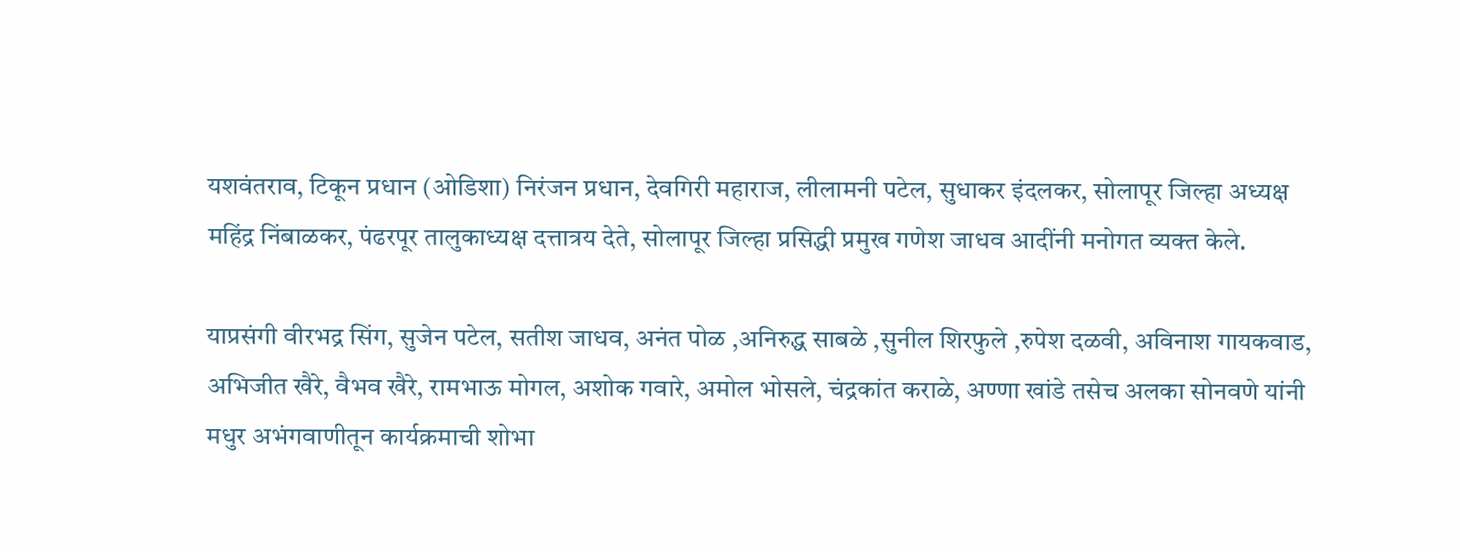यशवंतराव, टिकून प्रधान (ओडिशा) निरंजन प्रधान, देवगिरी महाराज, लीलामनी पटेल, सुधाकर इंदलकर, सोलापूर जिल्हा अध्यक्ष महिंद्र निंबाळकर, पंढरपूर तालुकाध्यक्ष दत्तात्रय देते, सोलापूर जिल्हा प्रसिद्धी प्रमुख गणेश जाधव आदींनी मनोगत व्यक्त केले.

याप्रसंगी वीरभद्र सिंग, सुजेन पटेल, सतीश जाधव, अनंत पोळ ,अनिरुद्ध साबळे ,सुनील शिरफुले ,रुपेश दळवी, अविनाश गायकवाड, अभिजीत खैरे, वैभव खैरे, रामभाऊ मोगल, अशोक गवारे, अमोल भोसले, चंद्रकांत कराळे, अण्णा खांडे तसेच अलका सोनवणे यांनी मधुर अभंगवाणीतून कार्यक्रमाची शोभा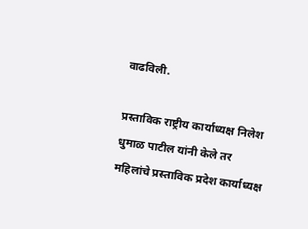वाढविली.

प्रस्ताविक राष्ट्रीय कार्याध्यक्ष निलेश धुमाळ पाटील यांनी केले तर महिलांचे प्रस्ताविक प्रदेश कार्याध्यक्ष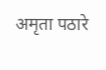अमृता पठारे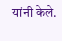यांनी केले.